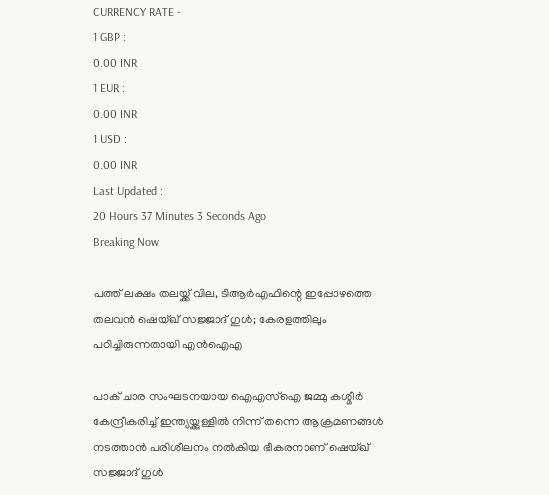CURRENCY RATE -
1 GBP :
0.00 INR
1 EUR :
0.00 INR
1 USD :
0.00 INR
Last Updated :
20 Hours 37 Minutes 3 Seconds Ago
Breaking Now

പത്ത് ലക്ഷം തലയ്ക്ക് വില, ടിആര്‍എഫിന്റെ ഇപ്പോഴത്തെ തലവന്‍ ഷെയ്ഖ് സജ്ജാദ് ഗുള്‍; കേരളത്തിലും പഠിച്ചിരുന്നതായി എന്‍ഐഎ

പാക് ചാര സംഘടനയായ ഐഎസ്ഐ ജമ്മു കശ്മീര്‍ കേന്ദ്രീകരിച്ച് ഇന്ത്യയ്ക്കുള്ളില്‍ നിന്ന് തന്നെ ആക്രമണങ്ങള്‍ നടത്താന്‍ പരിശീലനം നല്‍കിയ ഭീകരനാണ് ഷെയ്ഖ് സജ്ജാദ് ഗുള്‍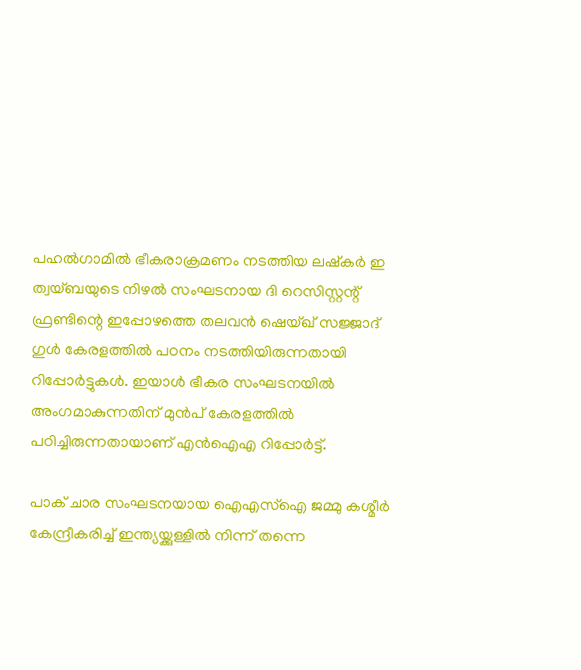പഹല്‍ഗാമില്‍ ഭീകരാക്രമണം നടത്തിയ ലഷ്‌കര്‍ ഇ ത്വയ്ബയുടെ നിഴല്‍ സംഘടനായ ദി റെസിസ്റ്റന്റ് ഫ്രണ്ടിന്റെ ഇപ്പോഴത്തെ തലവന്‍ ഷെയ്ഖ് സജ്ജാദ് ഗുള്‍ കേരളത്തില്‍ പഠനം നടത്തിയിരുന്നതായി റിപ്പോര്‍ട്ടുകള്‍. ഇയാള്‍ ഭീകര സംഘടനയില്‍ അംഗമാകുന്നതിന് മുന്‍പ് കേരളത്തില്‍ പഠിച്ചിരുന്നതായാണ് എന്‍ഐഎ റിപ്പോര്‍ട്ട്.

പാക് ചാര സംഘടനയായ ഐഎസ്ഐ ജമ്മു കശ്മീര്‍ കേന്ദ്രീകരിച്ച് ഇന്ത്യയ്ക്കുള്ളില്‍ നിന്ന് തന്നെ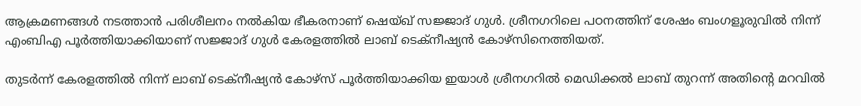ആക്രമണങ്ങള്‍ നടത്താന്‍ പരിശീലനം നല്‍കിയ ഭീകരനാണ് ഷെയ്ഖ് സജ്ജാദ് ഗുള്‍. ശ്രീനഗറിലെ പഠനത്തിന് ശേഷം ബംഗളൂരുവില്‍ നിന്ന് എംബിഎ പൂര്‍ത്തിയാക്കിയാണ് സജ്ജാദ് ഗുള്‍ കേരളത്തില്‍ ലാബ് ടെക്നീഷ്യന്‍ കോഴ്സിനെത്തിയത്.

തുടര്‍ന്ന് കേരളത്തില്‍ നിന്ന് ലാബ് ടെക്നീഷ്യന്‍ കോഴ്സ് പൂര്‍ത്തിയാക്കിയ ഇയാള്‍ ശ്രീനഗറില്‍ മെഡിക്കല്‍ ലാബ് തുറന്ന് അതിന്റെ മറവില്‍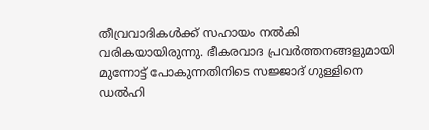തീവ്രവാദികള്‍ക്ക് സഹായം നല്‍കി വരികയായിരുന്നു. ഭീകരവാദ പ്രവര്‍ത്തനങ്ങളുമായി മുന്നോട്ട് പോകുന്നതിനിടെ സജ്ജാദ് ഗുള്ളിനെ ഡല്‍ഹി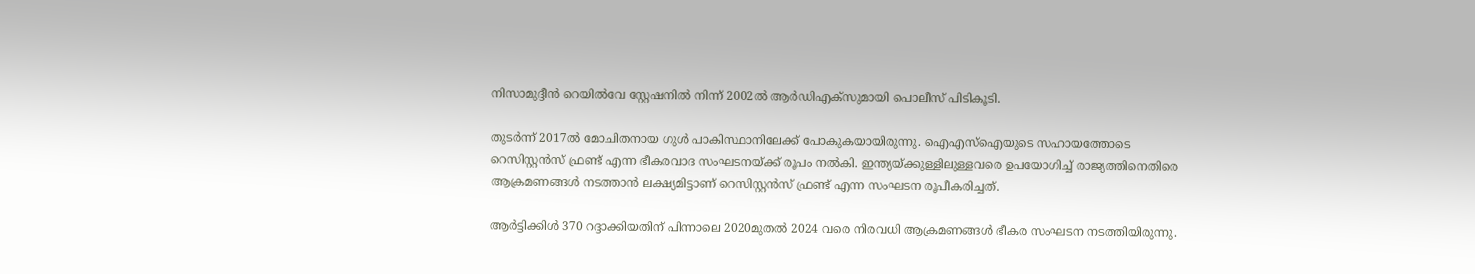നിസാമുദ്ദീന്‍ റെയില്‍വേ സ്റ്റേഷനില്‍ നിന്ന് 2002ല്‍ ആര്‍ഡിഎക്സുമായി പൊലീസ് പിടികൂടി.

തുടര്‍ന്ന് 2017ല്‍ മോചിതനായ ഗുള്‍ പാകിസ്ഥാനിലേക്ക് പോകുകയായിരുന്നു. ഐഎസ്ഐയുടെ സഹായത്തോടെ റെസിസ്റ്റന്‍സ് ഫ്രണ്ട് എന്ന ഭീകരവാദ സംഘടനയ്ക്ക് രൂപം നല്‍കി. ഇന്ത്യയ്ക്കുള്ളിലുള്ളവരെ ഉപയോഗിച്ച് രാജ്യത്തിനെതിരെ ആക്രമണങ്ങള്‍ നടത്താന്‍ ലക്ഷ്യമിട്ടാണ് റെസിസ്റ്റന്‍സ് ഫ്രണ്ട് എന്ന സംഘടന രൂപീകരിച്ചത്.

ആര്‍ട്ടിക്കിള്‍ 370 റദ്ദാക്കിയതിന് പിന്നാലെ 2020മുതല്‍ 2024 വരെ നിരവധി ആക്രമണങ്ങള്‍ ഭീകര സംഘടന നടത്തിയിരുന്നു.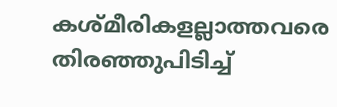കശ്മീരികളല്ലാത്തവരെ തിരഞ്ഞുപിടിച്ച്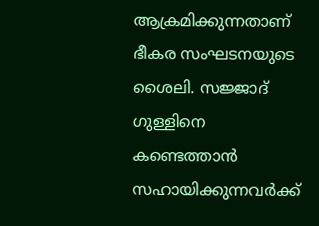ആക്രമിക്കുന്നതാണ് ഭീകര സംഘടനയുടെ ശൈലി. സജ്ജാദ് ഗുള്ളിനെ കണ്ടെത്താന്‍ സഹായിക്കുന്നവര്‍ക്ക്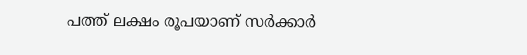പത്ത് ലക്ഷം രൂപയാണ് സര്‍ക്കാര്‍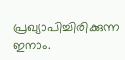പ്രഖ്യാപിച്ചിരിക്കുന്ന ഇനാം.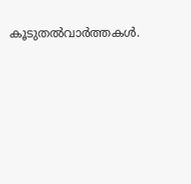കൂടുതല്‍വാര്‍ത്തകള്‍.